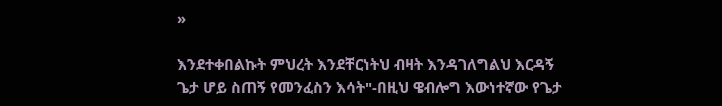»

እንደተቀበልኩት ምህረት እንደቸርነትህ ብዛት እንዳገለግልህ እርዳኝ ጌታ ሆይ ስጠኝ የመንፈስን እሳት"-በዚህ ዌብሎግ እውነተኛው የጌታ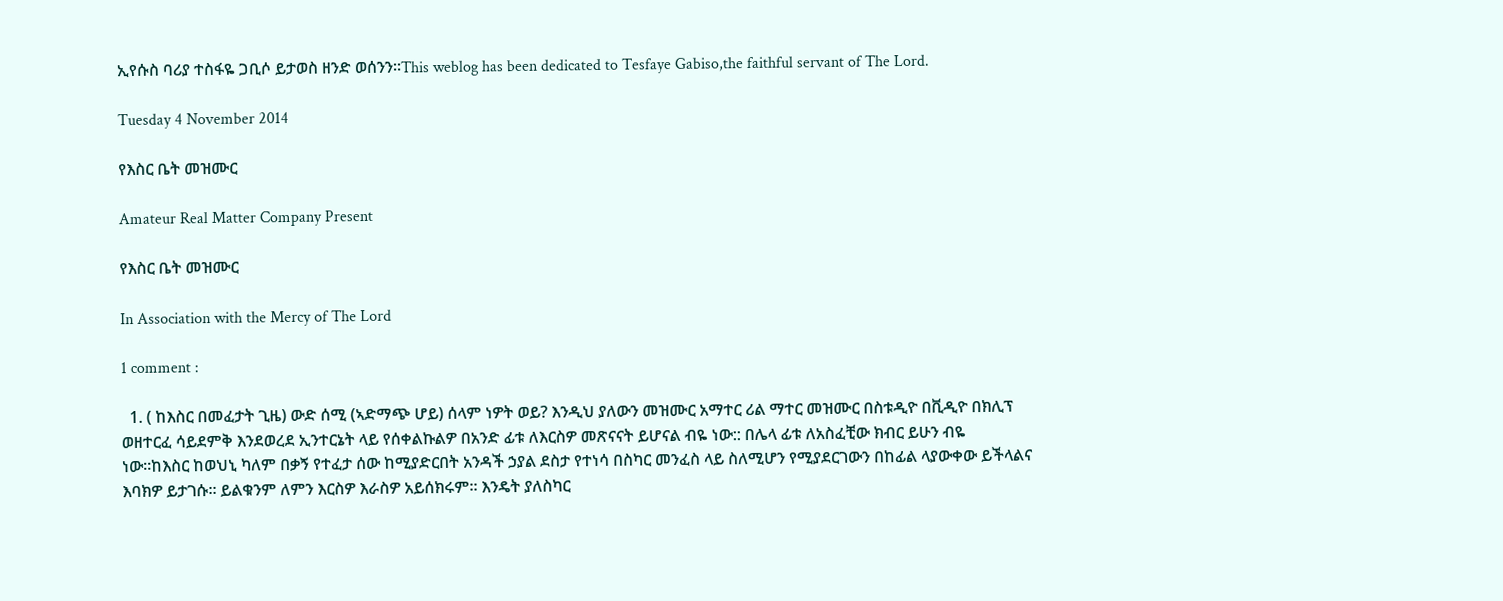ኢየሱስ ባሪያ ተስፋዬ ጋቢሶ ይታወስ ዘንድ ወሰንን።This weblog has been dedicated to Tesfaye Gabiso,the faithful servant of The Lord.

Tuesday 4 November 2014

የእስር ቤት መዝሙር

Amateur Real Matter Company Present

የእስር ቤት መዝሙር

In Association with the Mercy of The Lord

1 comment :

  1. ( ከእስር በመፈታት ጊዜ) ውድ ሰሚ (ኣድማጭ ሆይ) ሰላም ነዎት ወይ? እንዲህ ያለውን መዝሙር አማተር ሪል ማተር መዝሙር በስቱዲዮ በቪዲዮ በክሊፕ ወዘተርፈ ሳይደምቅ እንደወረደ ኢንተርኔት ላይ የሰቀልኩልዎ በአንድ ፊቱ ለእርስዎ መጽናናት ይሆናል ብዬ ነው:: በሌላ ፊቱ ለአስፈቺው ክብር ይሁን ብዬ ነው።ከእስር ከወህኒ ካለም በቃኝ የተፈታ ሰው ከሚያድርበት አንዳች ኃያል ደስታ የተነሳ በስካር መንፈስ ላይ ስለሚሆን የሚያደርገውን በከፊል ላያውቀው ይችላልና እባክዎ ይታገሱ። ይልቁንም ለምን እርስዎ እራስዎ አይሰክሩም። እንዴት ያለስካር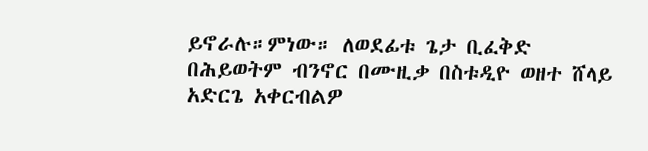ይኖራሉ።ምነው። ለወደፊቱ ጌታ ቢፈቅድ በሕይወትም ብንኖር በሙዚቃ በስቱዲዮ ወዘተ ሸላይ አድርጌ አቀርብልዎ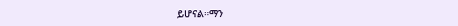ይሆናል።ማን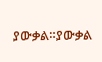ያውቃል።ያውቃል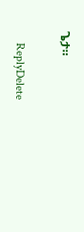ጌታ።

    ReplyDelete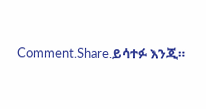Comment.Share.ይሳተፉ እንጂ።